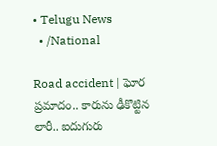• Telugu News
  • /National

Road accident | ఘోర ప్రమాదం.. కారును ఢీకొట్టిన లారీ.. ఐదుగురు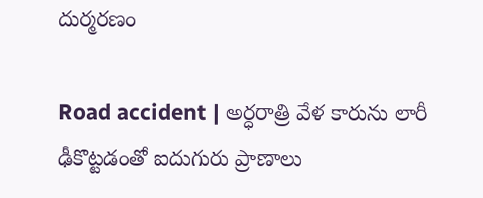దుర్మరణం

Road accident | అర్ధరాత్రి వేళ కారును లారీ ఢీకొట్టడంతో ఐదుగురు ప్రాణాలు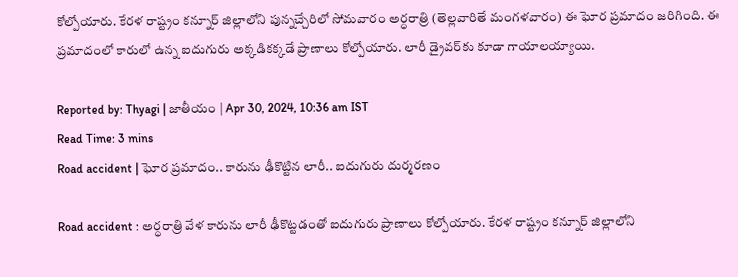కోల్పోయారు. కేరళ రాష్ట్రం కన్నూర్‌ జిల్లాలోని పున్నచ్చేరిలో సోమవారం అర్ధరాత్రి (తెల్లవారితే మంగళవారం) ఈ ఘోర ప్రమాదం జరిగింది. ఈ ప్రమాదంలో కారులో ఉన్న ఐదుగురు అక్కడికక్కడే ప్రాణాలు కోల్పోయారు. లారీ డ్రైవర్‌కు కూడా గాయాలయ్యాయి.

Reported by: Thyagi | జాతీయం | Apr 30, 2024, 10:36 am IST
Read Time: 3 mins
Road accident | ఘోర ప్రమాదం.. కారును ఢీకొట్టిన లారీ.. ఐదుగురు దుర్మరణం

Road accident : అర్ధరాత్రి వేళ కారును లారీ ఢీకొట్టడంతో ఐదుగురు ప్రాణాలు కోల్పోయారు. కేరళ రాష్ట్రం కన్నూర్‌ జిల్లాలోని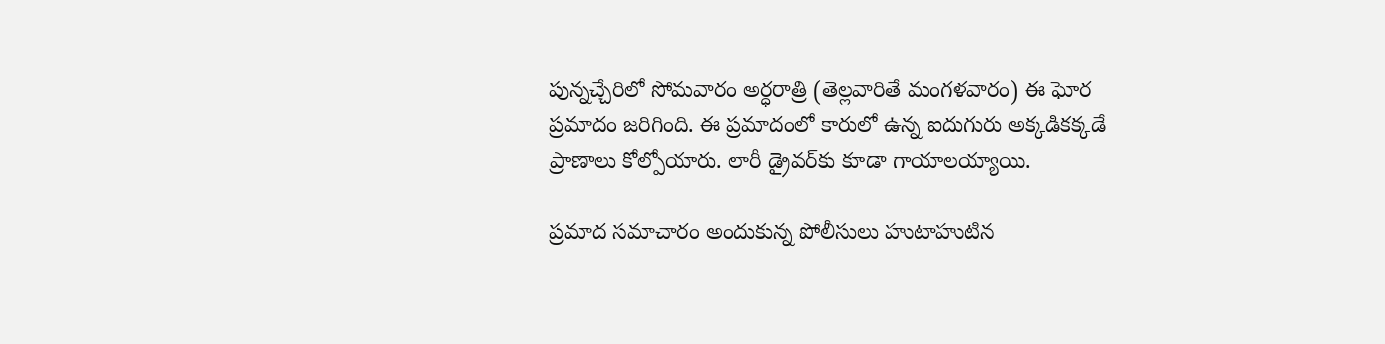పున్నచ్చేరిలో సోమవారం అర్ధరాత్రి (తెల్లవారితే మంగళవారం) ఈ ఘోర ప్రమాదం జరిగింది. ఈ ప్రమాదంలో కారులో ఉన్న ఐదుగురు అక్కడికక్కడే ప్రాణాలు కోల్పోయారు. లారీ డ్రైవర్‌కు కూడా గాయాలయ్యాయి.

ప్రమాద సమాచారం అందుకున్న పోలీసులు హుటాహుటిన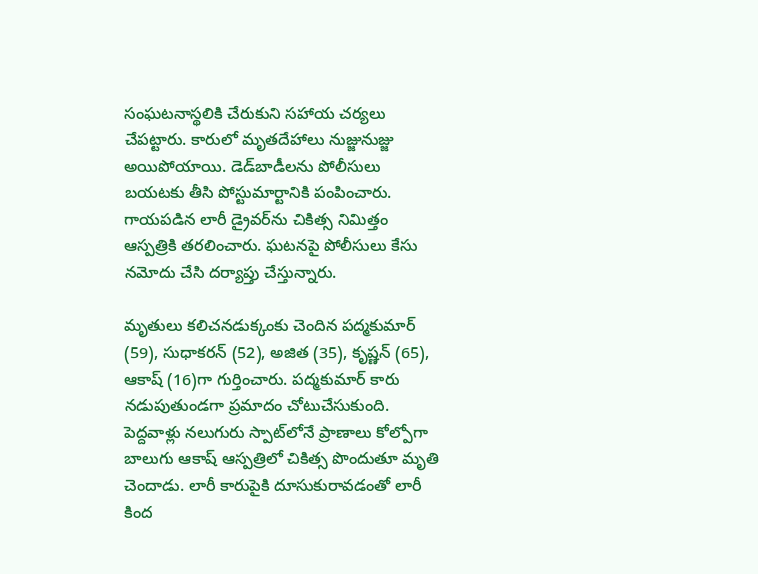సంఘటనాస్థలికి చేరుకుని సహాయ చర్యలు చేపట్టారు. కారులో మృతదేహాలు నుజ్జునుజ్జు అయిపోయాయి. డెడ్‌బాడీలను పోలీసులు బయటకు తీసి పోస్టుమార్టానికి పంపించారు. గాయపడిన లారీ డ్రైవర్‌ను చికిత్స నిమిత్తం ఆస్పత్రికి తరలించారు. ఘటనపై పోలీసులు కేసు నమోదు చేసి దర్యాప్తు చేస్తున్నారు.

మృతులు కలిచనడుక్కంకు చెందిన పద్మకుమార్ (59), సుధాకరన్ (52), అజిత (35), కృష్ణన్ (65), ఆకాష్‌ (16)గా గుర్తించారు. పద్మకుమార్ కారు నడుపుతుండగా ప్రమాదం చోటుచేసుకుంది. పెద్దవాళ్లు నలుగురు స్పాట్‌లోనే ప్రాణాలు కోల్పోగా బాలుగు ఆకాష్‌ ఆస్పత్రిలో చికిత్స పొందుతూ మృతి చెందాడు. లారీ కారుపైకి దూసుకురావడంతో లారీ కింద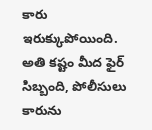కారు ఇరుక్కుపోయింది. అతి కష్టం మీద ఫైర్ సిబ్బంది, పోలీసులు కారును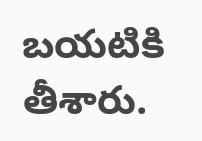బయటికి తీశారు.